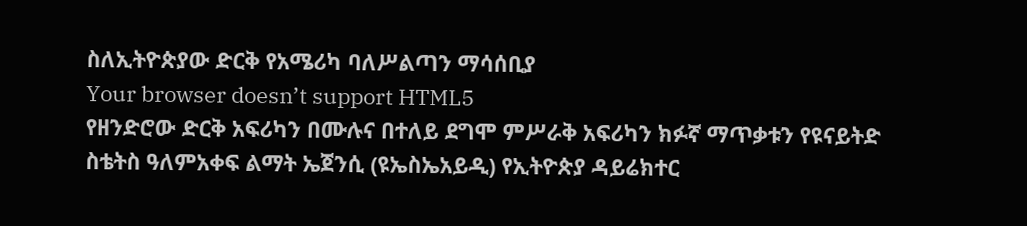ስለኢትዮጵያው ድርቅ የአሜሪካ ባለሥልጣን ማሳሰቢያ
Your browser doesn’t support HTML5
የዘንድሮው ድርቅ አፍሪካን በሙሉና በተለይ ደግሞ ምሥራቅ አፍሪካን ክፉኛ ማጥቃቱን የዩናይትድ ስቴትስ ዓለምአቀፍ ልማት ኤጀንሲ (ዩኤስኤአይዲ) የኢትዮጵያ ዳይሬክተር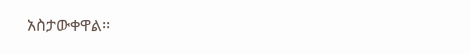አስታውቀዋል፡፡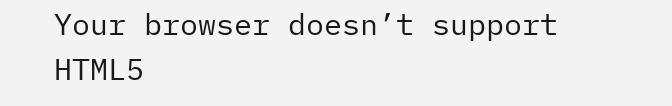Your browser doesn’t support HTML5